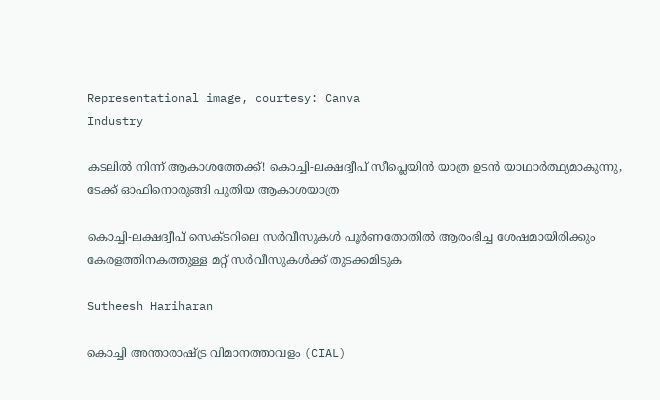Representational image, courtesy: Canva
Industry

കടലിൽ നിന്ന് ആകാശത്തേക്ക്! കൊച്ചി-ലക്ഷദ്വീപ് സീപ്ലെയിൻ യാത്ര ഉടൻ യാഥാർത്ഥ്യമാകുന്നു, ടേക്ക് ഓഫിനൊരുങ്ങി പുതിയ ആകാശയാത്ര

കൊച്ചി-ലക്ഷദ്വീപ് സെക്ടറിലെ സർവീസുകൾ പൂർണതോതിൽ ആരംഭിച്ച ശേഷമായിരിക്കും കേരളത്തിനകത്തുള്ള മറ്റ് സർവീസുകൾക്ക് തുടക്കമിടുക

Sutheesh Hariharan

കൊച്ചി അന്താരാഷ്ട്ര വിമാനത്താവളം (CIAL)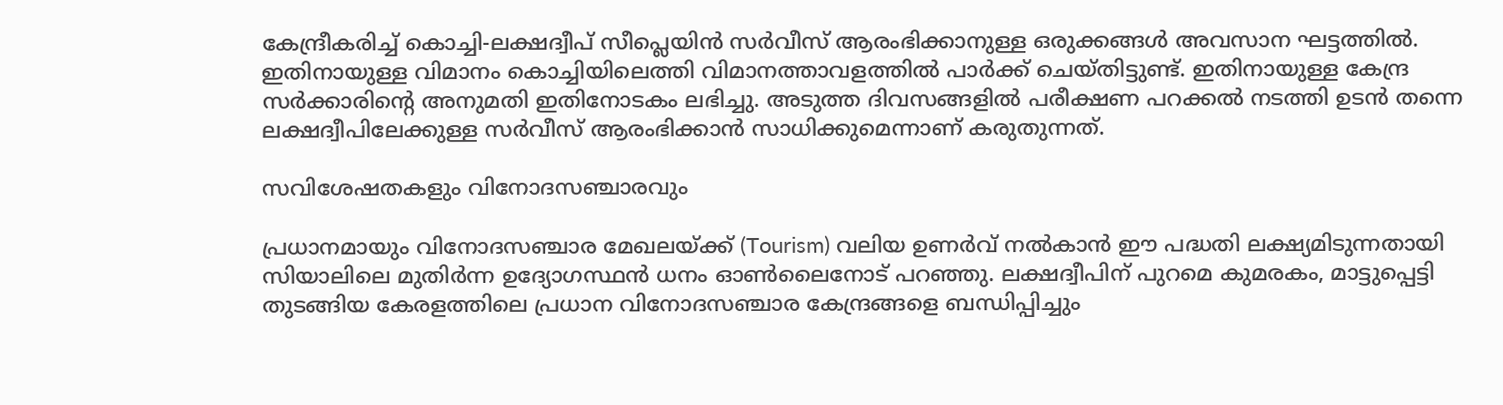കേന്ദ്രീകരിച്ച് കൊച്ചി-ലക്ഷദ്വീപ് സീപ്ലെയിൻ സർവീസ് ആരംഭിക്കാനുള്ള ഒരുക്കങ്ങൾ അവസാന ഘട്ടത്തില്‍. ഇതിനായുള്ള വിമാനം കൊച്ചിയിലെത്തി വിമാനത്താവളത്തിൽ പാർക്ക് ചെയ്തിട്ടുണ്ട്. ഇതിനായുള്ള കേന്ദ്ര സര്‍ക്കാരിന്റെ അനുമതി ഇതിനോടകം ലഭിച്ചു. അടുത്ത ദിവസങ്ങളില്‍ പരീക്ഷണ പറക്കല്‍ നടത്തി ഉടന്‍ തന്നെ ലക്ഷദ്വീപിലേക്കുള്ള സർവീസ് ആരംഭിക്കാൻ സാധിക്കുമെന്നാണ് കരുതുന്നത്.

സവിശേഷതകളും വിനോദസഞ്ചാരവും

പ്രധാനമായും വിനോദസഞ്ചാര മേഖലയ്ക്ക് (Tourism) വലിയ ഉണർവ് നൽകാൻ ഈ പദ്ധതി ലക്ഷ്യമിടുന്നതായി സിയാലിലെ മുതിര്‍ന്ന ഉദ്യോഗസ്ഥന്‍ ധനം ഓണ്‍ലൈനോട് പറഞ്ഞു. ലക്ഷദ്വീപിന് പുറമെ കുമരകം, മാട്ടുപ്പെട്ടി തുടങ്ങിയ കേരളത്തിലെ പ്രധാന വിനോദസഞ്ചാര കേന്ദ്രങ്ങളെ ബന്ധിപ്പിച്ചും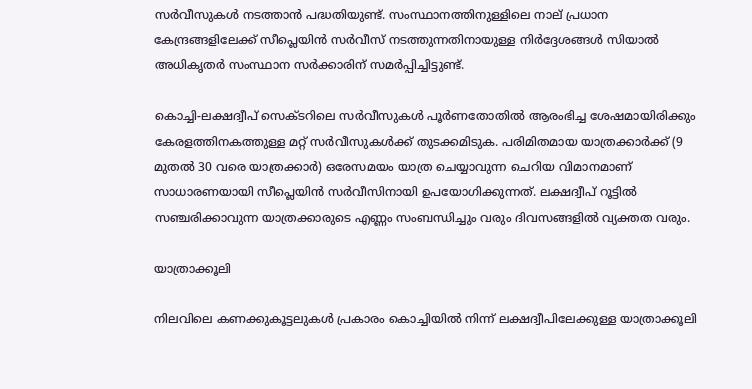സർവീസുകൾ നടത്താൻ പദ്ധതിയുണ്ട്. സംസ്ഥാനത്തിനുള്ളിലെ നാല് പ്രധാന കേന്ദ്രങ്ങളിലേക്ക് സീപ്ലെയിൻ സർവീസ് നടത്തുന്നതിനായുള്ള നിർദ്ദേശങ്ങൾ സിയാൽ അധികൃതർ സംസ്ഥാന സർക്കാരിന് സമർപ്പിച്ചിട്ടുണ്ട്.

കൊച്ചി-ലക്ഷദ്വീപ് സെക്ടറിലെ സർവീസുകൾ പൂർണതോതിൽ ആരംഭിച്ച ശേഷമായിരിക്കും കേരളത്തിനകത്തുള്ള മറ്റ് സർവീസുകൾക്ക് തുടക്കമിടുക. പരിമിതമായ യാത്രക്കാർക്ക് (9 മുതൽ 30 വരെ യാത്രക്കാർ) ഒരേസമയം യാത്ര ചെയ്യാവുന്ന ചെറിയ വിമാനമാണ് സാധാരണയായി സീപ്ലെയിന്‍ സർവീസിനായി ഉപയോഗിക്കുന്നത്. ലക്ഷദ്വീപ് റൂട്ടില്‍ സഞ്ചരിക്കാവുന്ന യാത്രക്കാരുടെ എണ്ണം സംബന്ധിച്ചും വരും ദിവസങ്ങളില്‍ വ്യക്തത വരും.

യാത്രാക്കൂലി

നിലവിലെ കണക്കുകൂട്ടലുകൾ പ്രകാരം കൊച്ചിയിൽ നിന്ന് ലക്ഷദ്വീപിലേക്കുള്ള യാത്രാക്കൂലി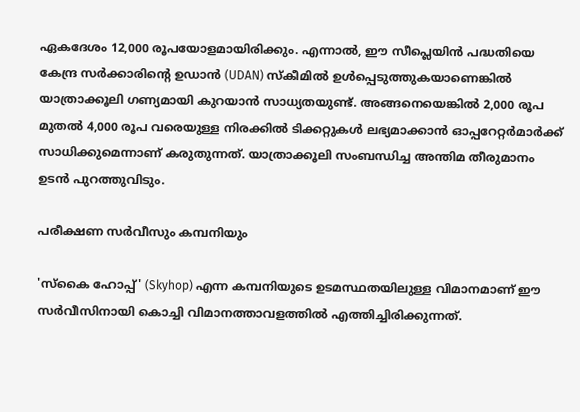ഏകദേശം 12,000 രൂപയോളമായിരിക്കും. എന്നാൽ, ഈ സീപ്ലെയിൻ പദ്ധതിയെ കേന്ദ്ര സർക്കാരിന്റെ ഉഡാൻ (UDAN) സ്കീമിൽ ഉൾപ്പെടുത്തുകയാണെങ്കിൽ യാത്രാക്കൂലി ഗണ്യമായി കുറയാൻ സാധ്യതയുണ്ട്. അങ്ങനെയെങ്കിൽ 2,000 രൂപ മുതൽ 4,000 രൂപ വരെയുള്ള നിരക്കിൽ ടിക്കറ്റുകൾ ലഭ്യമാക്കാൻ ഓപ്പറേറ്റർമാർക്ക് സാധിക്കുമെന്നാണ് കരുതുന്നത്. യാത്രാക്കൂലി സംബന്ധിച്ച അന്തിമ തീരുമാനം ഉടൻ പുറത്തുവിടും.

പരീക്ഷണ സർവീസും കമ്പനിയും

'സ്കൈ ഹോപ്പ്' (Skyhop) എന്ന കമ്പനിയുടെ ഉടമസ്ഥതയിലുള്ള വിമാനമാണ് ഈ സർവീസിനായി കൊച്ചി വിമാനത്താവളത്തില്‍ എത്തിച്ചിരിക്കുന്നത്.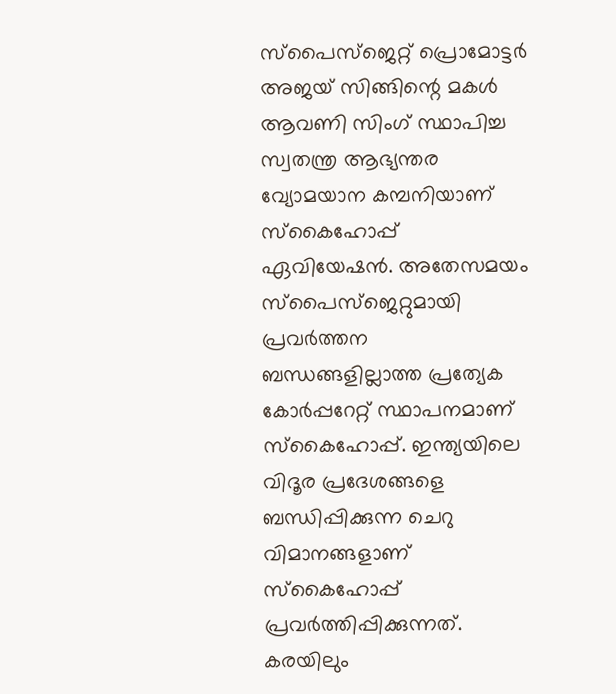സ്‌പൈസ്‌ജെറ്റ് പ്രൊമോട്ടർ അജയ് സിങ്ങിന്റെ മകൾ ആവണി സിംഗ് സ്ഥാപിച്ച സ്വതന്ത്ര ആഭ്യന്തര വ്യോമയാന കമ്പനിയാണ് സ്‌കൈഹോപ്പ് ഏവിയേഷൻ. അതേസമയം സ്‌പൈസ്‌ജെറ്റുമായി പ്രവർത്തന ബന്ധങ്ങളില്ലാത്ത പ്രത്യേക കോർപ്പറേറ്റ് സ്ഥാപനമാണ് സ്‌കൈഹോപ്പ്. ഇന്ത്യയിലെ വിദൂര പ്രദേശങ്ങളെ ബന്ധിപ്പിക്കുന്ന ചെറു വിമാനങ്ങളാണ് സ്‌കൈഹോപ്പ് പ്രവർത്തിപ്പിക്കുന്നത്. കരയിലും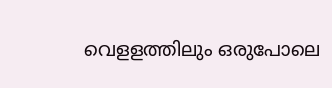വെളളത്തിലും ഒരുപോലെ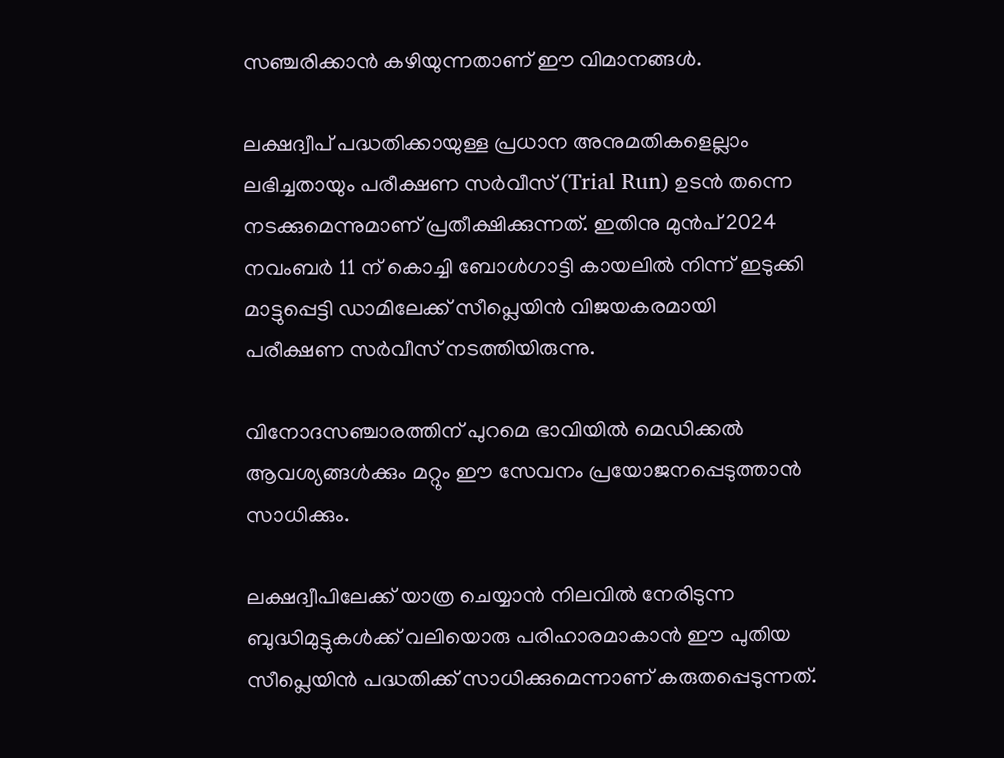സഞ്ചരിക്കാന്‍ കഴിയുന്നതാണ് ഈ വിമാനങ്ങള്‍.

ലക്ഷദ്വീപ് പദ്ധതിക്കായുള്ള പ്രധാന അനുമതികളെല്ലാം ലഭിച്ചതായും പരീക്ഷണ സർവീസ് (Trial Run) ഉടന്‍ തന്നെ നടക്കുമെന്നുമാണ് പ്രതീക്ഷിക്കുന്നത്. ഇതിനു മുൻപ് 2024 നവംബർ 11 ന് കൊച്ചി ബോൾഗാട്ടി കായലിൽ നിന്ന് ഇടുക്കി മാട്ടുപ്പെട്ടി ഡാമിലേക്ക് സീപ്ലെയിന്‍ വിജയകരമായി പരീക്ഷണ സർവീസ് നടത്തിയിരുന്നു.

വിനോദസഞ്ചാരത്തിന് പുറമെ ഭാവിയിൽ മെഡിക്കൽ ആവശ്യങ്ങൾക്കും മറ്റും ഈ സേവനം പ്രയോജനപ്പെടുത്താന്‍ സാധിക്കും.

ലക്ഷദ്വീപിലേക്ക് യാത്ര ചെയ്യാൻ നിലവിൽ നേരിടുന്ന ബുദ്ധിമുട്ടുകൾക്ക് വലിയൊരു പരിഹാരമാകാൻ ഈ പുതിയ സീപ്ലെയിൻ പദ്ധതിക്ക് സാധിക്കുമെന്നാണ് കരുതപ്പെടുന്നത്.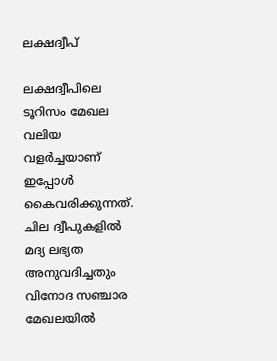ലക്ഷദ്വീപ്

ലക്ഷദ്വീപിലെ ടൂറിസം മേഖല വലിയ വളർച്ചയാണ് ഇപ്പോൾ കൈവരിക്കുന്നത്. ചില ദ്വീപുകളില്‍ മദ്യ ലഭ്യത അനുവദിച്ചതും വിനോദ സഞ്ചാര മേഖലയില്‍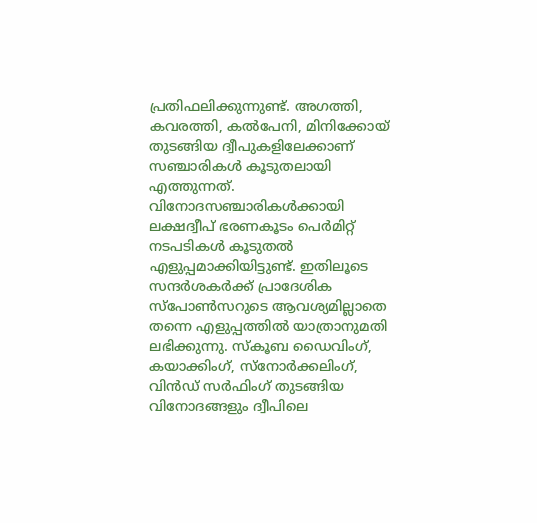പ്രതിഫലിക്കുന്നുണ്ട്. അഗത്തി, കവരത്തി, കൽപേനി, മിനിക്കോയ് തുടങ്ങിയ ദ്വീപുകളിലേക്കാണ് സഞ്ചാരികൾ കൂടുതലായി എത്തുന്നത്. വിനോദസഞ്ചാരികൾക്കായി ലക്ഷദ്വീപ് ഭരണകൂടം പെർമിറ്റ് നടപടികൾ കൂടുതൽ എളുപ്പമാക്കിയിട്ടുണ്ട്. ഇതിലൂടെ സന്ദർശകർക്ക് പ്രാദേശിക സ്പോൺസറുടെ ആവശ്യമില്ലാതെ തന്നെ എളുപ്പത്തിൽ യാത്രാനുമതി ലഭിക്കുന്നു. സ്കൂബ ഡൈവിംഗ്, കയാക്കിംഗ്, സ്നോർക്കലിംഗ്, വിൻഡ് സർഫിംഗ് തുടങ്ങിയ വിനോദങ്ങളും ദ്വീപിലെ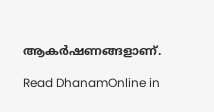ആകര്‍ഷണങ്ങളാണ്.

Read DhanamOnline in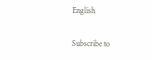English

Subscribe to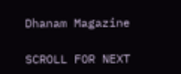Dhanam Magazine

SCROLL FOR NEXT